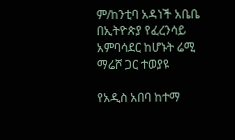ም/ከንቲባ አዳነች አቤቤ በኢትዮጵያ የፈረንሳይ አምባሳደር ከሆኑት ሬሚ ማሬሾ ጋር ተወያዩ

የአዲስ አበባ ከተማ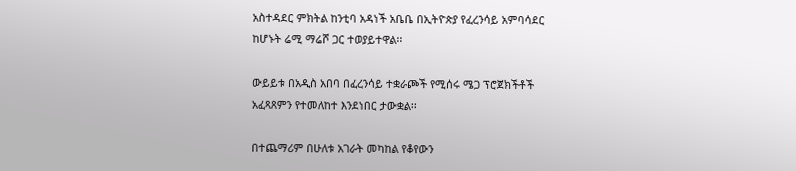አስተዳደር ምክትል ከንቲባ አዳነች አቤቤ በኢትዮጵያ የፈረንሳይ አምባሳደር ከሆኑት ሬሚ ማሬሾ ጋር ተወያይተዋል፡፡

ውይይቱ በአዲስ አበባ በፈረንሳይ ተቋራጮች የሚሰሩ ሜጋ ፕሮጀክችቶች አፈጻጸምን የተመለከተ እንደነበር ታውቋል፡፡

በተጨማሪም በሁለቱ አገራት መካከል የቆየውን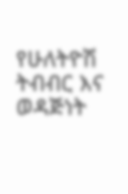የሁለትዮሽ ትብብር እና ወዳጅነት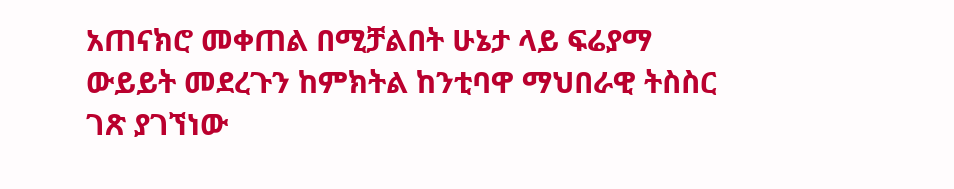አጠናክሮ መቀጠል በሚቻልበት ሁኔታ ላይ ፍሬያማ ውይይት መደረጉን ከምክትል ከንቲባዋ ማህበራዊ ትስስር ገጽ ያገኘነው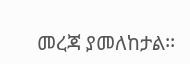መረጃ ያመለከታል፡፡